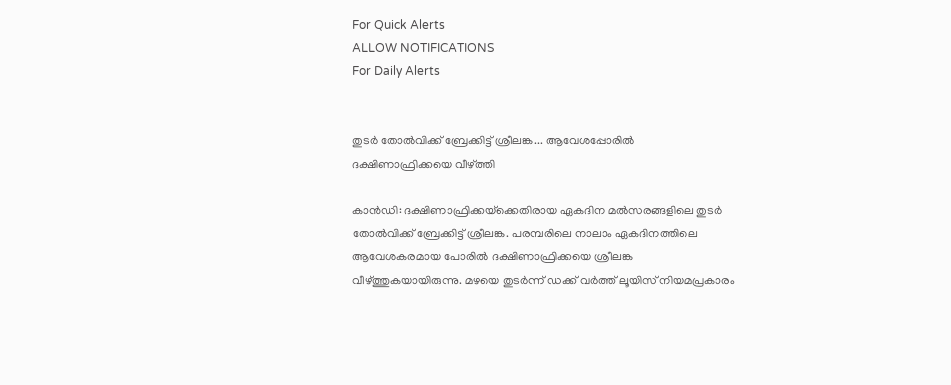For Quick Alerts
ALLOW NOTIFICATIONS
For Daily Alerts


തുടര്‍ തോല്‍വിക്ക് ബ്രേക്കിട്ട് ശ്രീലങ്ക... ആവേശപ്പോരില്‍ ദക്ഷിണാഫ്രിക്കയെ വീഴ്ത്തി

കാന്‍ഡി: ദക്ഷിണാഫ്രിക്കയ്‌ക്കെതിരായ ഏകദിന മല്‍സരങ്ങളിലെ തുടര്‍ തോല്‍വിക്ക് ബ്രേക്കിട്ട് ശ്രീലങ്ക. പരമ്പരിലെ നാലാം ഏകദിനത്തിലെ ആവേശകരമായ പോരില്‍ ദക്ഷിണാഫ്രിക്കയെ ശ്രീലങ്ക വീഴ്ത്തുകയായിരുന്നു. മഴയെ തുടര്‍ന്ന് ഡക്ക് വര്‍ത്ത് ലൂയിസ് നിയമപ്രകാരം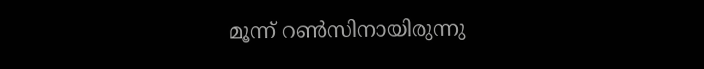മൂന്ന് റണ്‍സിനായിരുന്നു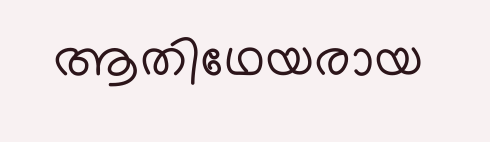ആതിഥേയരായ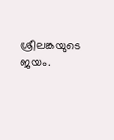ശ്രീലങ്കയുടെ ജയം.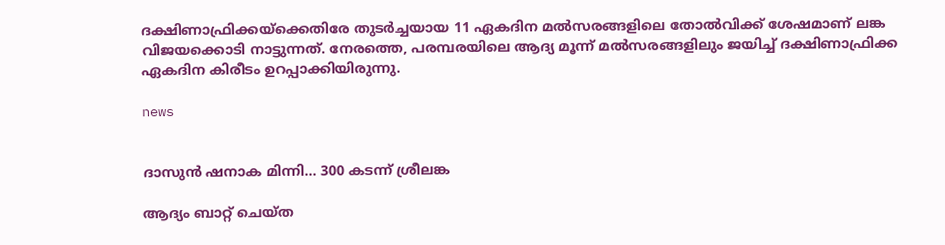ദക്ഷിണാഫ്രിക്കയ്‌ക്കെതിരേ തുടര്‍ച്ചയായ 11 ഏകദിന മല്‍സരങ്ങളിലെ തോല്‍വിക്ക് ശേഷമാണ് ലങ്ക വിജയക്കൊടി നാട്ടുന്നത്. നേരത്തെ, പരമ്പരയിലെ ആദ്യ മൂന്ന് മല്‍സരങ്ങളിലും ജയിച്ച് ദക്ഷിണാഫ്രിക്ക ഏകദിന കിരീടം ഉറപ്പാക്കിയിരുന്നു.

news


ദാസുന്‍ ഷനാക മിന്നി... 300 കടന്ന് ശ്രീലങ്ക

ആദ്യം ബാറ്റ് ചെയ്ത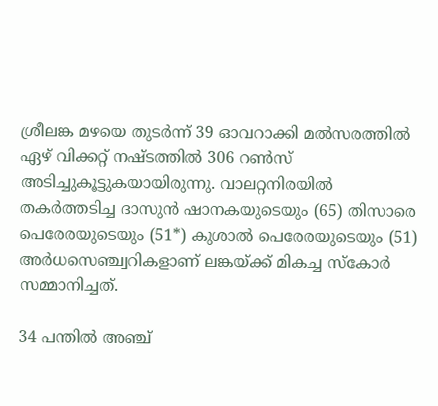ശ്രീലങ്ക മഴയെ തുടര്‍ന്ന് 39 ഓവറാക്കി മല്‍സരത്തില്‍ ഏഴ് വിക്കറ്റ് നഷ്ടത്തില്‍ 306 റണ്‍സ് അടിച്ചുകൂട്ടുകയായിരുന്നു. വാലറ്റനിരയില്‍ തകര്‍ത്തടിച്ച ദാസുന്‍ ഷാനകയുടെയും (65) തിസാരെ പെരേരയുടെയും (51*) കുശാല്‍ പെരേരയുടെയും (51) അര്‍ധസെഞ്ച്വറികളാണ് ലങ്കയ്ക്ക് മികച്ച സ്‌കോര്‍ സമ്മാനിച്ചത്.

34 പന്തില്‍ അഞ്ച്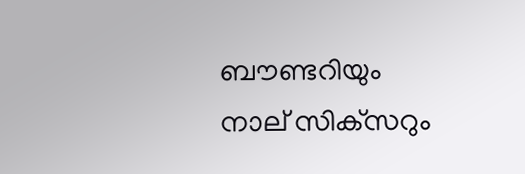ബൗണ്ടറിയും നാല് സിക്‌സറും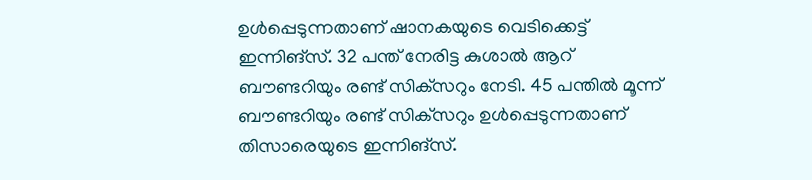ഉള്‍പ്പെടുന്നതാണ് ഷാനകയുടെ വെടിക്കെട്ട് ഇന്നിങ്‌സ്. 32 പന്ത് നേരിട്ട കുശാല്‍ ആറ് ബൗണ്ടറിയും രണ്ട് സിക്‌സറും നേടി. 45 പന്തില്‍ മൂന്ന് ബൗണ്ടറിയും രണ്ട് സിക്‌സറും ഉള്‍പ്പെടുന്നതാണ് തിസാരെയുടെ ഇന്നിങ്‌സ്.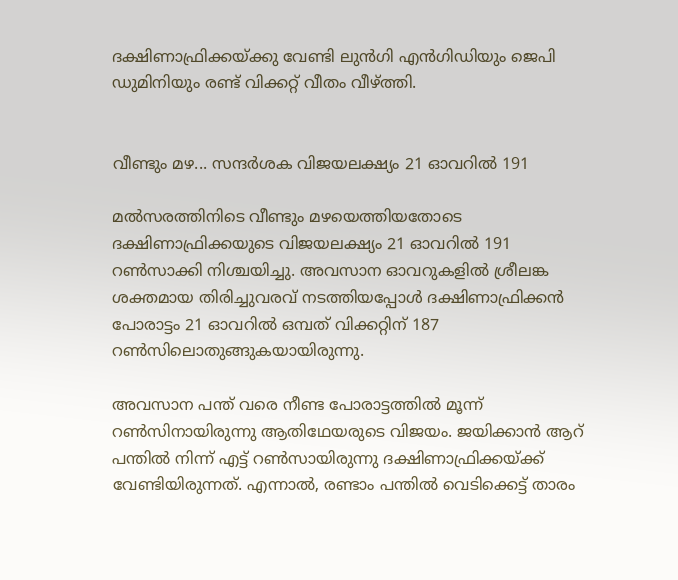ദക്ഷിണാഫ്രിക്കയ്ക്കു വേണ്ടി ലുന്‍ഗി എന്‍ഗിഡിയും ജെപി ഡുമിനിയും രണ്ട് വിക്കറ്റ് വീതം വീഴ്ത്തി.


വീണ്ടും മഴ... സന്ദര്‍ശക വിജയലക്ഷ്യം 21 ഓവറില്‍ 191

മല്‍സരത്തിനിടെ വീണ്ടും മഴയെത്തിയതോടെ ദക്ഷിണാഫ്രിക്കയുടെ വിജയലക്ഷ്യം 21 ഓവറില്‍ 191 റണ്‍സാക്കി നിശ്ചയിച്ചു. അവസാന ഓവറുകളില്‍ ശ്രീലങ്ക ശക്തമായ തിരിച്ചുവരവ് നടത്തിയപ്പോള്‍ ദക്ഷിണാഫ്രിക്കന്‍ പോരാട്ടം 21 ഓവറില്‍ ഒമ്പത് വിക്കറ്റിന് 187 റണ്‍സിലൊതുങ്ങുകയായിരുന്നു.

അവസാന പന്ത് വരെ നീണ്ട പോരാട്ടത്തില്‍ മൂന്ന് റണ്‍സിനായിരുന്നു ആതിഥേയരുടെ വിജയം. ജയിക്കാന്‍ ആറ് പന്തില്‍ നിന്ന് എട്ട് റണ്‍സായിരുന്നു ദക്ഷിണാഫ്രിക്കയ്ക്ക് വേണ്ടിയിരുന്നത്. എന്നാല്‍, രണ്ടാം പന്തില്‍ വെടിക്കെട്ട് താരം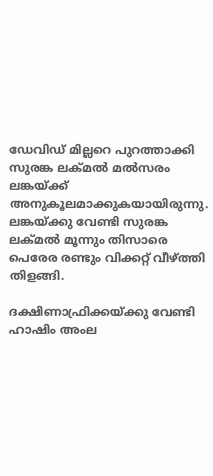ഡേവിഡ് മില്ലറെ പുറത്താക്കി സുരങ്ക ലക്മല്‍ മല്‍സരം ലങ്കയ്ക്ക് അനുകൂലമാക്കുകയായിരുന്നു. ലങ്കയ്ക്കു വേണ്ടി സുരങ്ക ലക്മല്‍ മൂന്നും തിസാരെ പെരേര രണ്ടും വിക്കറ്റ് വീഴ്ത്തി തിളങ്ങി.

ദക്ഷിണാഫ്രിക്കയ്ക്കു വേണ്ടി ഹാഷിം അംല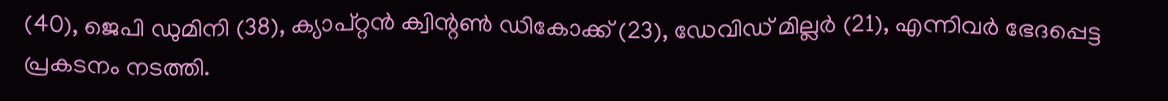(40), ജെപി ഡുമിനി (38), ക്യാപ്റ്റന്‍ ക്വിന്റണ്‍ ഡികോക്ക് (23), ഡേവിഡ് മില്ലര്‍ (21), എന്നിവര്‍ ഭേദപ്പെട്ട പ്രകടനം നടത്തി.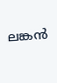ലങ്കന്‍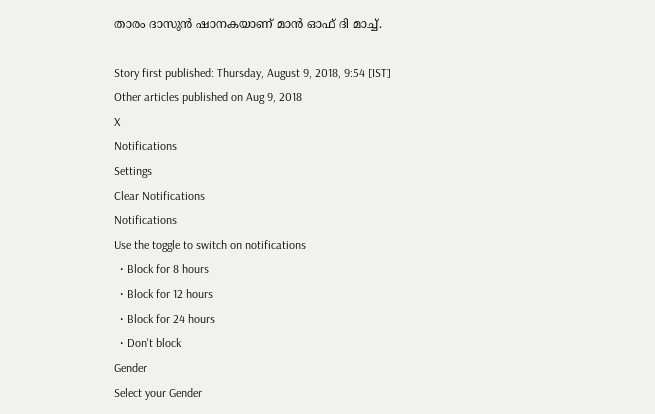താരം ദാസുന്‍ ഷാനകയാണ് മാന്‍ ഓഫ് ദി മാച്ച്.

Story first published: Thursday, August 9, 2018, 9:54 [IST]
Other articles published on Aug 9, 2018
X
Notifications
Settings
Clear Notifications
Notifications
Use the toggle to switch on notifications
  • Block for 8 hours
  • Block for 12 hours
  • Block for 24 hours
  • Don't block
Gender
Select your Gender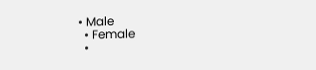• Male
  • Female
  •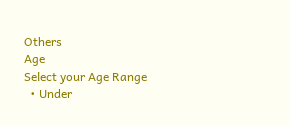Others
Age
Select your Age Range
  • Under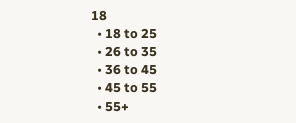18
  • 18 to 25
  • 26 to 35
  • 36 to 45
  • 45 to 55
  • 55+